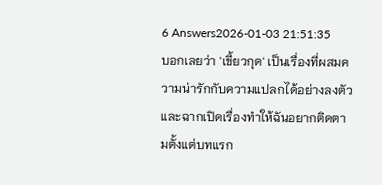6 Answers2026-01-03 21:51:35
บอกเลยว่า 'เขี้ยวกุด' เป็นเรื่องที่ผสมความน่ารักกับความแปลกได้อย่างลงตัว และฉากเปิดเรื่องทำให้ฉันอยากติดตามตั้งแต่บทแรก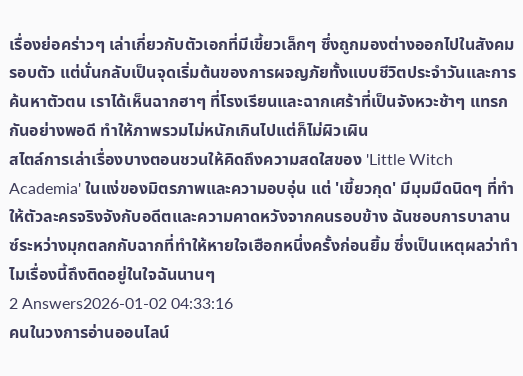เรื่องย่อคร่าวๆ เล่าเกี่ยวกับตัวเอกที่มีเขี้ยวเล็กๆ ซึ่งถูกมองต่างออกไปในสังคมรอบตัว แต่นั่นกลับเป็นจุดเริ่มต้นของการผจญภัยทั้งแบบชีวิตประจำวันและการค้นหาตัวตน เราได้เห็นฉากฮาๆ ที่โรงเรียนและฉากเศร้าที่เป็นจังหวะช้าๆ แทรกกันอย่างพอดี ทำให้ภาพรวมไม่หนักเกินไปแต่ก็ไม่ผิวเผิน
สไตล์การเล่าเรื่องบางตอนชวนให้คิดถึงความสดใสของ 'Little Witch Academia' ในแง่ของมิตรภาพและความอบอุ่น แต่ 'เขี้ยวกุด' มีมุมมืดนิดๆ ที่ทำให้ตัวละครจริงจังกับอดีตและความคาดหวังจากคนรอบข้าง ฉันชอบการบาลานซ์ระหว่างมุกตลกกับฉากที่ทำให้หายใจเฮือกหนึ่งครั้งก่อนยิ้ม ซึ่งเป็นเหตุผลว่าทำไมเรื่องนี้ถึงติดอยู่ในใจฉันนานๆ
2 Answers2026-01-02 04:33:16
คนในวงการอ่านออนไลน์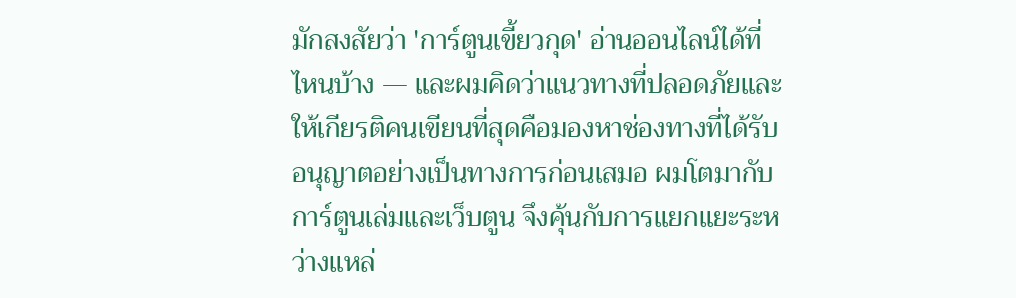มักสงสัยว่า 'การ์ตูนเขี้ยวกุด' อ่านออนไลน์ได้ที่ไหนบ้าง — และผมคิดว่าแนวทางที่ปลอดภัยและให้เกียรติคนเขียนที่สุดคือมองหาช่องทางที่ได้รับอนุญาตอย่างเป็นทางการก่อนเสมอ ผมโตมากับการ์ตูนเล่มและเว็บตูน จึงคุ้นกับการแยกแยะระหว่างแหล่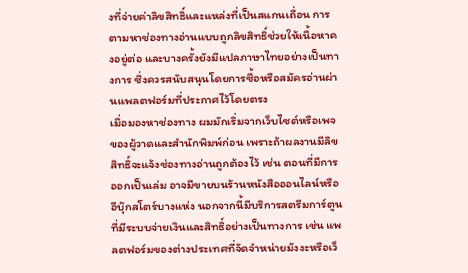งที่จ่ายค่าลิขสิทธิ์และแหล่งที่เป็นสแกนเถื่อน การตามหาช่องทางอ่านแบบถูกลิขสิทธิ์ช่วยให้เนื้อหาคงอยู่ต่อ และบางครั้งยังมีแปลภาษาไทยอย่างเป็นทางการ ซึ่งควรสนับสนุนโดยการซื้อหรือสมัครอ่านผ่านแพลตฟอร์มที่ประกาศไว้โดยตรง
เมื่อมองหาช่องทาง ผมมักเริ่มจากเว็บไซต์หรือเพจของผู้วาดและสำนักพิมพ์ก่อน เพราะถ้าผลงานมีลิขสิทธิ์จะแจ้งช่องทางอ่านถูกต้องไว้ เช่น ตอนที่มีการออกเป็นเล่ม อาจมีขายบนร้านหนังสือออนไลน์หรืออีบุ๊กสโตร์บางแห่ง นอกจากนี้มีบริการสตรีมการ์ตูนที่มีระบบจ่ายเงินและสิทธิ์อย่างเป็นทางการ เช่น แพลตฟอร์มของต่างประเทศที่จัดจำหน่ายมังงะหรือเว็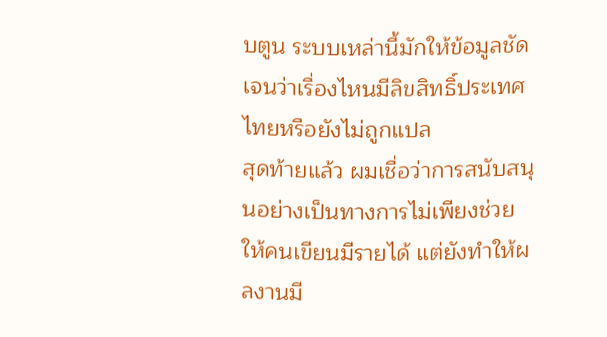บตูน ระบบเหล่านี้มักให้ข้อมูลชัดเจนว่าเรื่องไหนมีลิขสิทธิ์ประเทศไทยหรือยังไม่ถูกแปล
สุดท้ายแล้ว ผมเชื่อว่าการสนับสนุนอย่างเป็นทางการไม่เพียงช่วยให้คนเขียนมีรายได้ แต่ยังทำให้ผลงานมี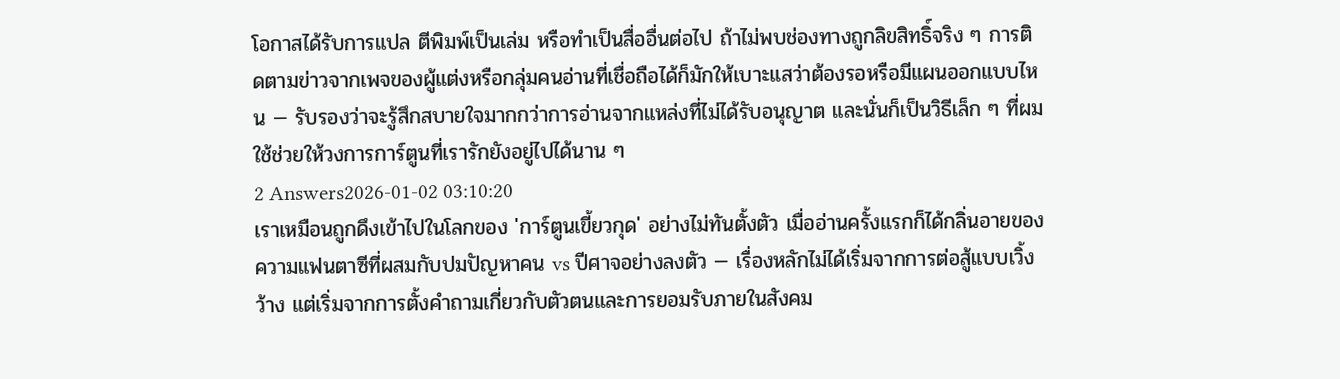โอกาสได้รับการแปล ตีพิมพ์เป็นเล่ม หรือทำเป็นสื่ออื่นต่อไป ถ้าไม่พบช่องทางถูกลิขสิทธิ์จริง ๆ การติดตามข่าวจากเพจของผู้แต่งหรือกลุ่มคนอ่านที่เชื่อถือได้ก็มักให้เบาะแสว่าต้องรอหรือมีแผนออกแบบไหน — รับรองว่าจะรู้สึกสบายใจมากกว่าการอ่านจากแหล่งที่ไม่ได้รับอนุญาต และนั่นก็เป็นวิธีเล็ก ๆ ที่ผมใช้ช่วยให้วงการการ์ตูนที่เรารักยังอยู่ไปได้นาน ๆ
2 Answers2026-01-02 03:10:20
เราเหมือนถูกดึงเข้าไปในโลกของ 'การ์ตูนเขี้ยวกุด' อย่างไม่ทันตั้งตัว เมื่ออ่านครั้งแรกก็ได้กลิ่นอายของความแฟนตาซีที่ผสมกับปมปัญหาคน vs ปีศาจอย่างลงตัว — เรื่องหลักไม่ได้เริ่มจากการต่อสู้แบบเวิ้งว้าง แต่เริ่มจากการตั้งคำถามเกี่ยวกับตัวตนและการยอมรับภายในสังคม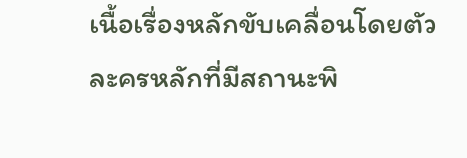เนื้อเรื่องหลักขับเคลื่อนโดยตัวละครหลักที่มีสถานะพิ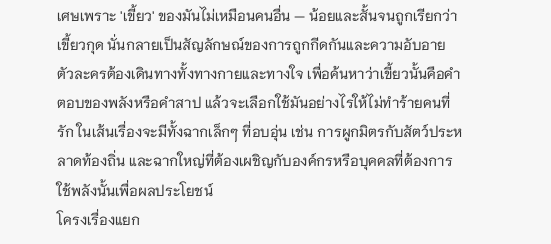เศษเพราะ 'เขี้ยว' ของมันไม่เหมือนคนอื่น — น้อยและสั้นจนถูกเรียกว่าเขี้ยวกุด นั่นกลายเป็นสัญลักษณ์ของการถูกกีดกันและความอับอาย ตัวละครต้องเดินทางทั้งทางกายและทางใจ เพื่อค้นหาว่าเขี้ยวนั้นคือคำตอบของพลังหรือคำสาป แล้วจะเลือกใช้มันอย่างไรให้ไม่ทำร้ายคนที่รัก ในเส้นเรื่องจะมีทั้งฉากเล็กๆ ที่อบอุ่น เช่น การผูกมิตรกับสัตว์ประหลาดท้องถิ่น และฉากใหญ่ที่ต้องเผชิญกับองค์กรหรือบุคคลที่ต้องการใช้พลังนั้นเพื่อผลประโยชน์
โครงเรื่องแยก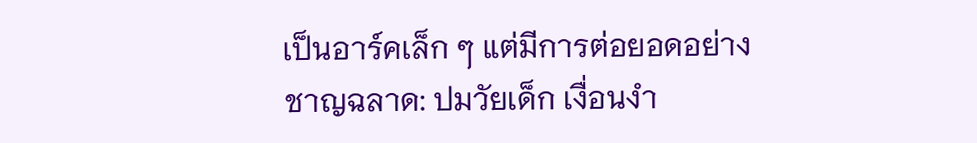เป็นอาร์คเล็ก ๆ แต่มีการต่อยอดอย่างชาญฉลาด: ปมวัยเด็ก เงื่อนงำ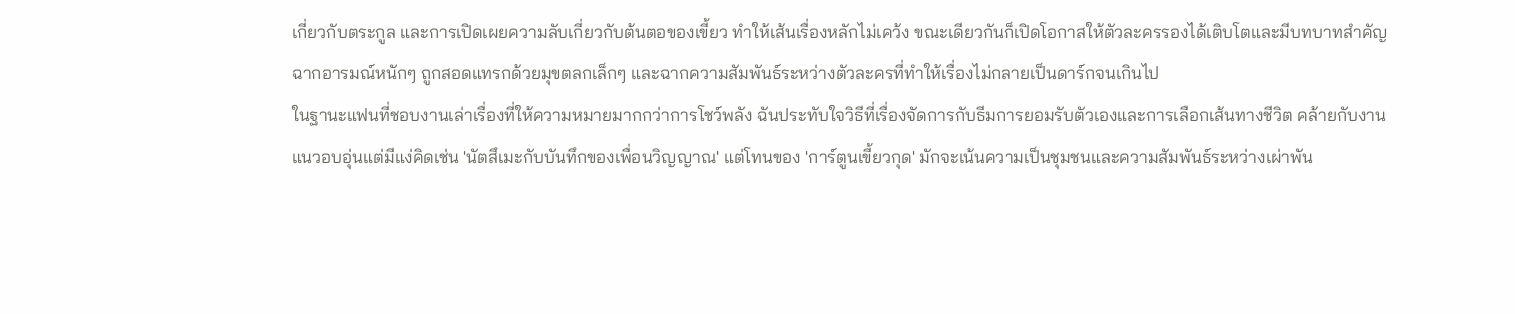เกี่ยวกับตระกูล และการเปิดเผยความลับเกี่ยวกับต้นตอของเขี้ยว ทำให้เส้นเรื่องหลักไม่เคว้ง ขณะเดียวกันก็เปิดโอกาสให้ตัวละครรองได้เติบโตและมีบทบาทสำคัญ ฉากอารมณ์หนักๆ ถูกสอดแทรกด้วยมุขตลกเล็กๆ และฉากความสัมพันธ์ระหว่างตัวละครที่ทำให้เรื่องไม่กลายเป็นดาร์กจนเกินไป
ในฐานะแฟนที่ชอบงานเล่าเรื่องที่ให้ความหมายมากกว่าการโชว์พลัง ฉันประทับใจวิธีที่เรื่องจัดการกับธีมการยอมรับตัวเองและการเลือกเส้นทางชีวิต คล้ายกับงานแนวอบอุ่นแต่มีแง่คิดเช่น 'นัตสึเมะกับบันทึกของเพื่อนวิญญาณ' แต่โทนของ 'การ์ตูนเขี้ยวกุด' มักจะเน้นความเป็นชุมชนและความสัมพันธ์ระหว่างเผ่าพัน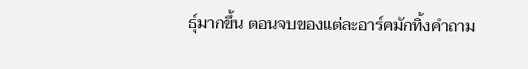ธุ์มากขึ้น ตอนจบของแต่ละอาร์คมักทิ้งคำถาม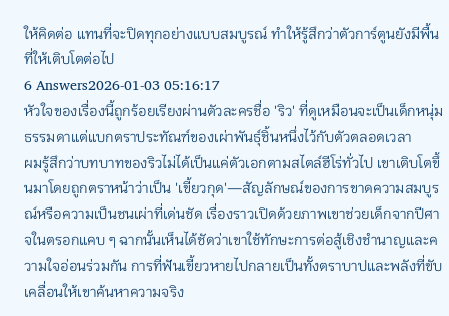ให้คิดต่อ แทนที่จะปิดทุกอย่างแบบสมบูรณ์ ทำให้รู้สึกว่าตัวการ์ตูนยังมีพื้นที่ให้เติบโตต่อไป
6 Answers2026-01-03 05:16:17
หัวใจของเรื่องนี้ถูกร้อยเรียงผ่านตัวละครชื่อ 'ริว' ที่ดูเหมือนจะเป็นเด็กหนุ่มธรรมดาแต่แบกตราประทัณฑ์ของเผ่าพันธุ์ชิ้นหนึ่งไว้กับตัวตลอดเวลา
ผมรู้สึกว่าบทบาทของริวไม่ได้เป็นแค่ตัวเอกตามสไตล์ฮีโร่ทั่วไป เขาเติบโตขึ้นมาโดยถูกตราหน้าว่าเป็น 'เขี้ยวกุด'—สัญลักษณ์ของการขาดความสมบูรณ์หรือความเป็นชนเผ่าที่เด่นชัด เรื่องราวเปิดด้วยภาพเขาช่วยเด็กจากปีศาจในตรอกแคบ ๆ ฉากนั้นเห็นได้ชัดว่าเขาใช้ทักษะการต่อสู้เชิงชำนาญและความใจอ่อนร่วมกัน การที่ฟันเขี้ยวหายไปกลายเป็นทั้งตราบาปและพลังที่ขับเคลื่อนให้เขาค้นหาความจริง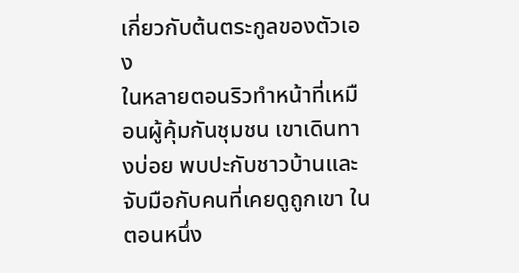เกี่ยวกับต้นตระกูลของตัวเอง
ในหลายตอนริวทำหน้าที่เหมือนผู้คุ้มกันชุมชน เขาเดินทางบ่อย พบปะกับชาวบ้านและจับมือกับคนที่เคยดูถูกเขา ในตอนหนึ่ง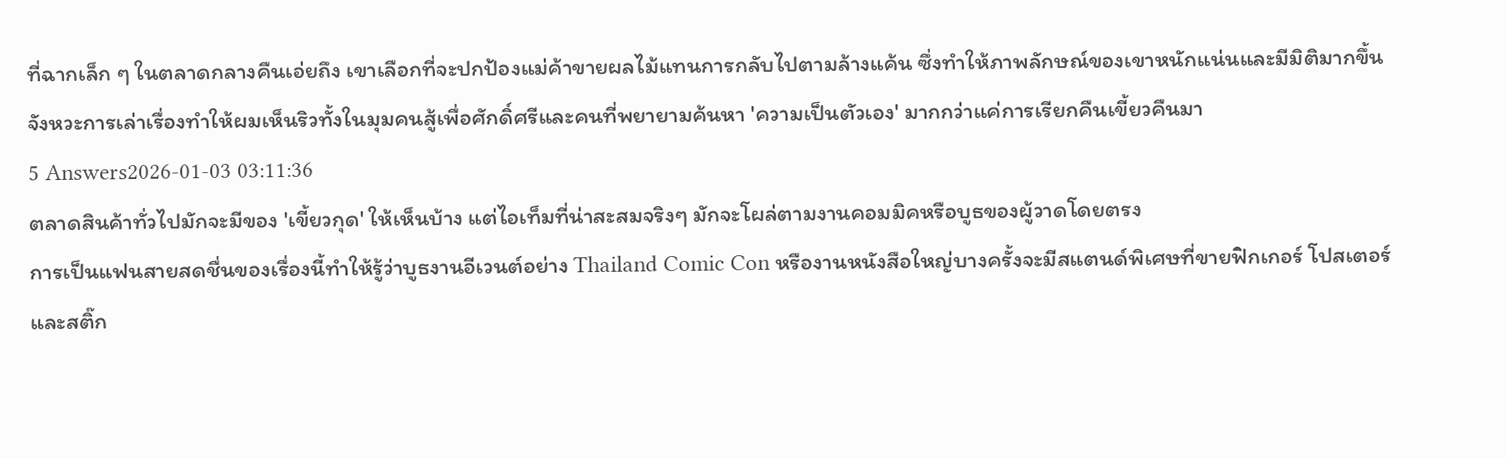ที่ฉากเล็ก ๆ ในตลาดกลางคืนเอ่ยถึง เขาเลือกที่จะปกป้องแม่ค้าขายผลไม้แทนการกลับไปตามล้างแค้น ซึ่งทำให้ภาพลักษณ์ของเขาหนักแน่นและมีมิติมากขึ้น จังหวะการเล่าเรื่องทำให้ผมเห็นริวทั้งในมุมคนสู้เพื่อศักดิ์ศรีและคนที่พยายามค้นหา 'ความเป็นตัวเอง' มากกว่าแค่การเรียกคืนเขี้ยวคืนมา
5 Answers2026-01-03 03:11:36
ตลาดสินค้าทั่วไปมักจะมีของ 'เขี้ยวกุด' ให้เห็นบ้าง แต่ไอเท็มที่น่าสะสมจริงๆ มักจะโผล่ตามงานคอมมิคหรือบูธของผู้วาดโดยตรง
การเป็นแฟนสายสดชื่นของเรื่องนี้ทำให้รู้ว่าบูธงานอีเวนต์อย่าง Thailand Comic Con หรืองานหนังสือใหญ่บางครั้งจะมีสแตนด์พิเศษที่ขายฟิกเกอร์ โปสเตอร์ และสติ๊ก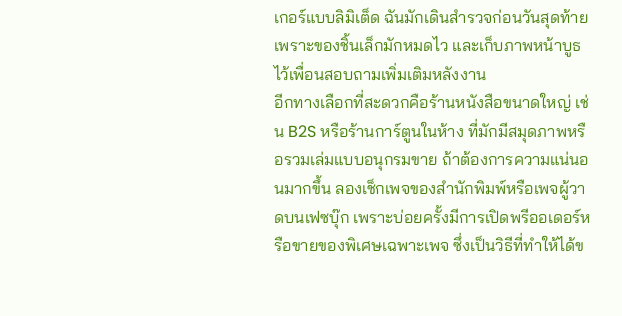เกอร์แบบลิมิเต็ด ฉันมักเดินสำรวจก่อนวันสุดท้ายเพราะของชิ้นเล็กมักหมดไว และเก็บภาพหน้าบูธไว้เพื่อนสอบถามเพิ่มเติมหลังงาน
อีกทางเลือกที่สะดวกคือร้านหนังสือขนาดใหญ่ เช่น B2S หรือร้านการ์ตูนในห้าง ที่มักมีสมุดภาพหรือรวมเล่มแบบอนุกรมขาย ถ้าต้องการความแน่นอนมากขึ้น ลองเช็กเพจของสำนักพิมพ์หรือเพจผู้วาดบนเฟซบุ๊ก เพราะบ่อยครั้งมีการเปิดพรีออเดอร์หรือขายของพิเศษเฉพาะเพจ ซึ่งเป็นวิธีที่ทำให้ได้ข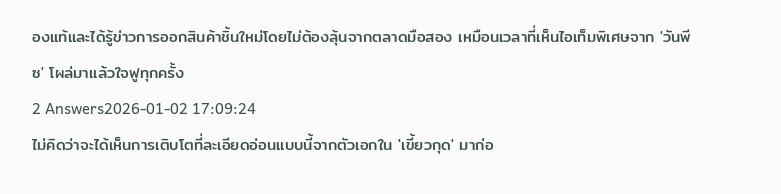องแท้และได้รู้ข่าวการออกสินค้าชิ้นใหม่โดยไม่ต้องลุ้นจากตลาดมือสอง เหมือนเวลาที่เห็นไอเท็มพิเศษจาก 'วันพีซ' โผล่มาแล้วใจฟูทุกครั้ง
2 Answers2026-01-02 17:09:24
ไม่คิดว่าจะได้เห็นการเติบโตที่ละเอียดอ่อนแบบนี้จากตัวเอกใน 'เขี้ยวกุด' มาก่อ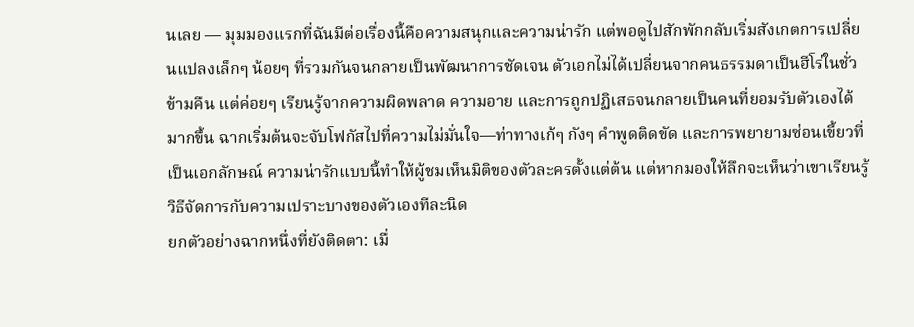นเลย — มุมมองแรกที่ฉันมีต่อเรื่องนี้คือความสนุกและความน่ารัก แต่พอดูไปสักพักกลับเริ่มสังเกตการเปลี่ยนแปลงเล็กๆ น้อยๆ ที่รวมกันจนกลายเป็นพัฒนาการชัดเจน ตัวเอกไม่ได้เปลี่ยนจากคนธรรมดาเป็นฮีโร่ในชั่วข้ามคืน แต่ค่อยๆ เรียนรู้จากความผิดพลาด ความอาย และการถูกปฏิเสธจนกลายเป็นคนที่ยอมรับตัวเองได้มากขึ้น ฉากเริ่มต้นจะจับโฟกัสไปที่ความไม่มั่นใจ—ท่าทางเก้ๆ กังๆ คำพูดติดขัด และการพยายามซ่อนเขี้ยวที่เป็นเอกลักษณ์ ความน่ารักแบบนี้ทำให้ผู้ชมเห็นมิติของตัวละครตั้งแต่ต้น แต่หากมองให้ลึกจะเห็นว่าเขาเรียนรู้วิธีจัดการกับความเปราะบางของตัวเองทีละนิด
ยกตัวอย่างฉากหนึ่งที่ยังติดตา: เมื่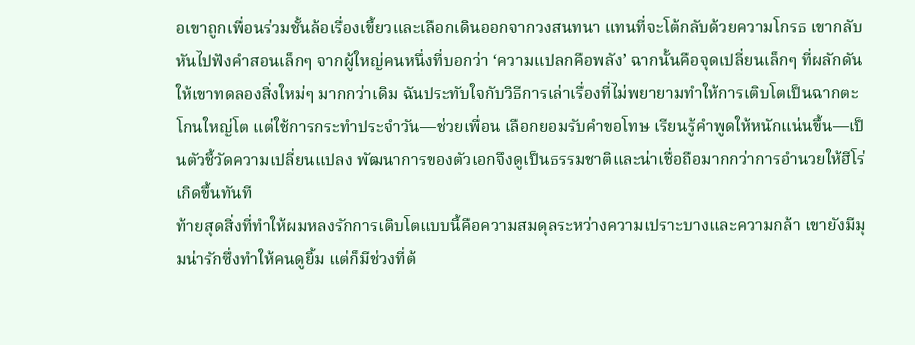อเขาถูกเพื่อนร่วมชั้นล้อเรื่องเขี้ยวและเลือกเดินออกจากวงสนทนา แทนที่จะโต้กลับด้วยความโกรธ เขากลับหันไปฟังคำสอนเล็กๆ จากผู้ใหญ่คนหนึ่งที่บอกว่า ‘ความแปลกคือพลัง’ ฉากนั้นคือจุดเปลี่ยนเล็กๆ ที่ผลักดันให้เขาทดลองสิ่งใหม่ๆ มากกว่าเดิม ฉันประทับใจกับวิธีการเล่าเรื่องที่ไม่พยายามทำให้การเติบโตเป็นฉากตะโกนใหญ่โต แต่ใช้การกระทำประจำวัน—ช่วยเพื่อน เลือกยอมรับคำขอโทษ เรียนรู้คำพูดให้หนักแน่นขึ้น—เป็นตัวชี้วัดความเปลี่ยนแปลง พัฒนาการของตัวเอกจึงดูเป็นธรรมชาติและน่าเชื่อถือมากกว่าการอำนวยให้ฮีโร่เกิดขึ้นทันที
ท้ายสุดสิ่งที่ทำให้ผมหลงรักการเติบโตแบบนี้คือความสมดุลระหว่างความเปราะบางและความกล้า เขายังมีมุมน่ารักซึ่งทำให้คนดูยิ้ม แต่ก็มีช่วงที่ต้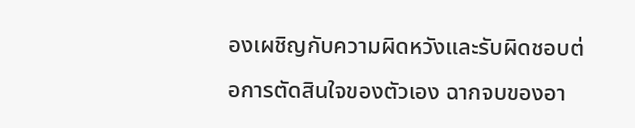องเผชิญกับความผิดหวังและรับผิดชอบต่อการตัดสินใจของตัวเอง ฉากจบของอา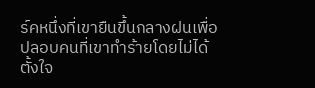ร์คหนึ่งที่เขายืนขึ้นกลางฝนเพื่อปลอบคนที่เขาทำร้ายโดยไม่ได้ตั้งใจ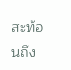สะท้อนถึง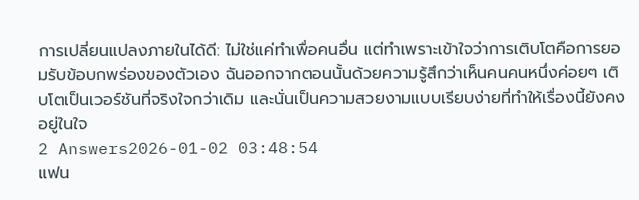การเปลี่ยนแปลงภายในได้ดี: ไม่ใช่แค่ทำเพื่อคนอื่น แต่ทำเพราะเข้าใจว่าการเติบโตคือการยอมรับข้อบกพร่องของตัวเอง ฉันออกจากตอนนั้นด้วยความรู้สึกว่าเห็นคนคนหนึ่งค่อยๆ เติบโตเป็นเวอร์ชันที่จริงใจกว่าเดิม และนั่นเป็นความสวยงามแบบเรียบง่ายที่ทำให้เรื่องนี้ยังคงอยู่ในใจ
2 Answers2026-01-02 03:48:54
แฟน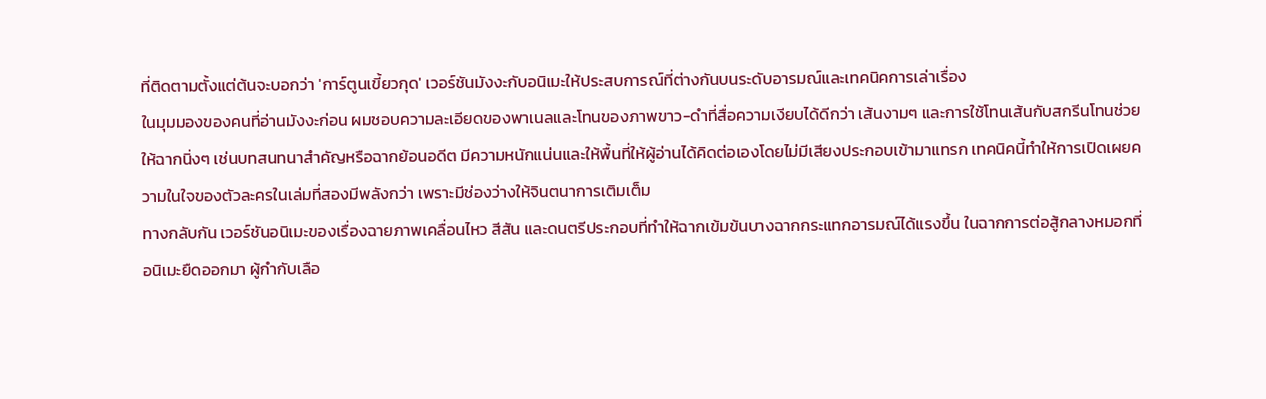ที่ติดตามตั้งแต่ต้นจะบอกว่า 'การ์ตูนเขี้ยวกุด' เวอร์ชันมังงะกับอนิเมะให้ประสบการณ์ที่ต่างกันบนระดับอารมณ์และเทคนิคการเล่าเรื่อง
ในมุมมองของคนที่อ่านมังงะก่อน ผมชอบความละเอียดของพาเนลและโทนของภาพขาว-ดำที่สื่อความเงียบได้ดีกว่า เส้นงามๆ และการใช้โทนเส้นกับสกรีนโทนช่วยให้ฉากนิ่งๆ เช่นบทสนทนาสำคัญหรือฉากย้อนอดีต มีความหนักแน่นและให้พื้นที่ให้ผู้อ่านได้คิดต่อเองโดยไม่มีเสียงประกอบเข้ามาแทรก เทคนิคนี้ทำให้การเปิดเผยความในใจของตัวละครในเล่มที่สองมีพลังกว่า เพราะมีช่องว่างให้จินตนาการเติมเต็ม
ทางกลับกัน เวอร์ชันอนิเมะของเรื่องฉายภาพเคลื่อนไหว สีสัน และดนตรีประกอบที่ทำให้ฉากเข้มข้นบางฉากกระแทกอารมณ์ได้แรงขึ้น ในฉากการต่อสู้กลางหมอกที่อนิเมะยืดออกมา ผู้กำกับเลือ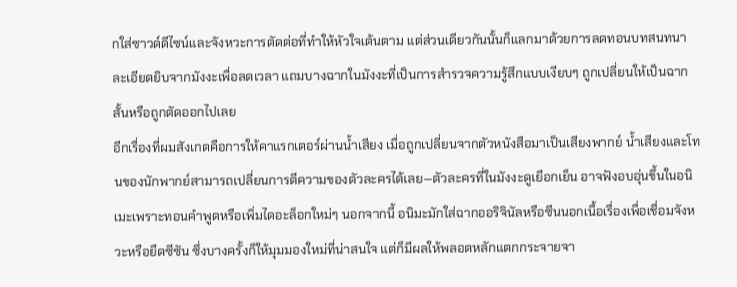กใส่ซาวด์ดีไซน์และจังหวะการตัดต่อที่ทำให้หัวใจเต้นตาม แต่ส่วนเดียวกันนั้นก็แลกมาด้วยการลดทอนบทสนทนาละเอียดยิบจากมังงะเพื่อลดเวลา แถมบางฉากในมังงะที่เป็นการสำรวจความรู้สึกแบบเงียบๆ ถูกเปลี่ยนให้เป็นฉากสั้นหรือถูกตัดออกไปเลย
อีกเรื่องที่ผมสังเกตคือการให้คาแรกเตอร์ผ่านน้ำเสียง เมื่อถูกเปลี่ยนจากตัวหนังสือมาเป็นเสียงพากย์ น้ำเสียงและโทนของนักพากย์สามารถเปลี่ยนการตีความของตัวละครได้เลย—ตัวละครที่ในมังงะดูเยือกเย็น อาจฟังอบอุ่นขึ้นในอนิเมะเพราะทอนคำพูดหรือเพิ่มไดอะล็อกใหม่ๆ นอกจากนี้ อนิมะมักใส่ฉากออริจินัลหรือซีนนอกเนื้อเรื่องเพื่อเชื่อมจังหวะหรือยืดซีซัน ซึ่งบางครั้งก็ให้มุมมองใหม่ที่น่าสนใจ แต่ก็มีผลให้พลอตหลักแตกกระจายจา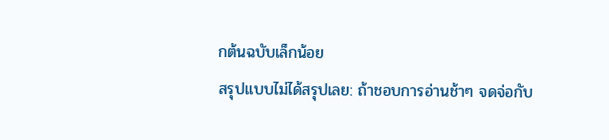กต้นฉบับเล็กน้อย
สรุปแบบไม่ได้สรุปเลย: ถ้าชอบการอ่านช้าๆ จดจ่อกับ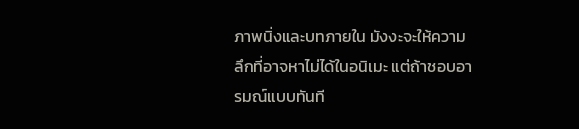ภาพนิ่งและบทภายใน มังงะจะให้ความลึกที่อาจหาไม่ได้ในอนิเมะ แต่ถ้าชอบอารมณ์แบบทันที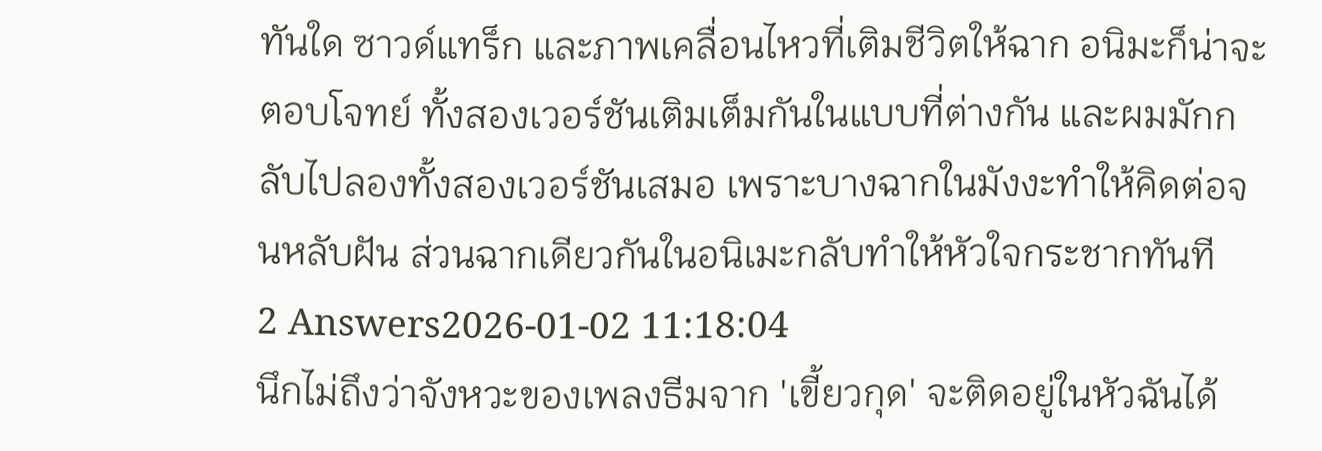ทันใด ซาวด์แทร็ก และภาพเคลื่อนไหวที่เติมชีวิตให้ฉาก อนิมะก็น่าจะตอบโจทย์ ทั้งสองเวอร์ชันเติมเต็มกันในแบบที่ต่างกัน และผมมักกลับไปลองทั้งสองเวอร์ชันเสมอ เพราะบางฉากในมังงะทำให้คิดต่อจนหลับฝัน ส่วนฉากเดียวกันในอนิเมะกลับทำให้หัวใจกระชากทันที
2 Answers2026-01-02 11:18:04
นึกไม่ถึงว่าจังหวะของเพลงธีมจาก 'เขี้ยวกุด' จะติดอยู่ในหัวฉันได้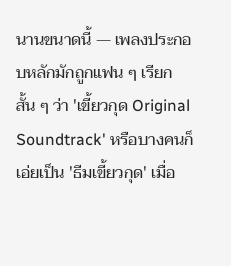นานขนาดนี้ — เพลงประกอบหลักมักถูกแฟน ๆ เรียกสั้น ๆ ว่า 'เขี้ยวกุด Original Soundtrack' หรือบางคนก็เอ่ยเป็น 'ธีมเขี้ยวกุด' เมื่อ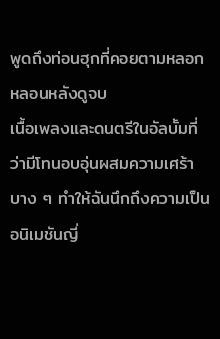พูดถึงท่อนฮุกที่คอยตามหลอกหลอนหลังดูจบ
เนื้อเพลงและดนตรีในอัลบั้มที่ว่ามีโทนอบอุ่นผสมความเศร้าบาง ๆ ทำให้ฉันนึกถึงความเป็นอนิเมชันญี่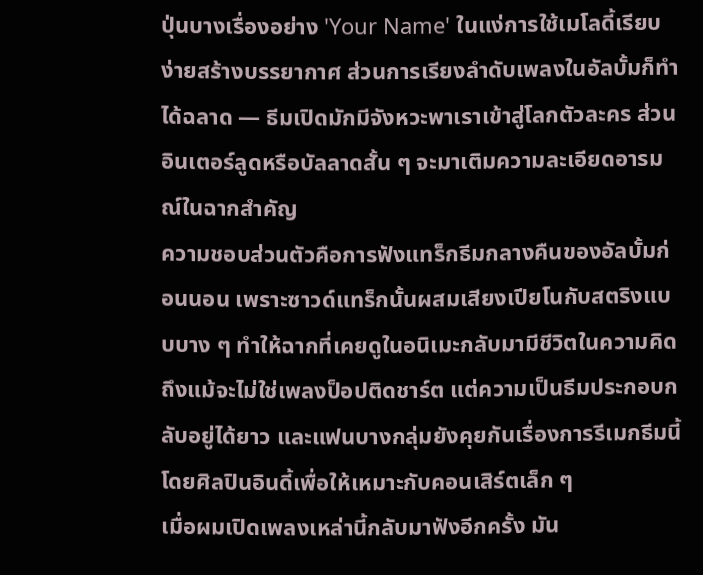ปุ่นบางเรื่องอย่าง 'Your Name' ในแง่การใช้เมโลดี้เรียบง่ายสร้างบรรยากาศ ส่วนการเรียงลำดับเพลงในอัลบั้มก็ทำได้ฉลาด — ธีมเปิดมักมีจังหวะพาเราเข้าสู่โลกตัวละคร ส่วนอินเตอร์ลูดหรือบัลลาดสั้น ๆ จะมาเติมความละเอียดอารมณ์ในฉากสำคัญ
ความชอบส่วนตัวคือการฟังแทร็กธีมกลางคืนของอัลบั้มก่อนนอน เพราะซาวด์แทร็กนั้นผสมเสียงเปียโนกับสตริงแบบบาง ๆ ทำให้ฉากที่เคยดูในอนิเมะกลับมามีชีวิตในความคิด ถึงแม้จะไม่ใช่เพลงป็อปติดชาร์ต แต่ความเป็นธีมประกอบกลับอยู่ได้ยาว และแฟนบางกลุ่มยังคุยกันเรื่องการรีเมกธีมนี้โดยศิลปินอินดี้เพื่อให้เหมาะกับคอนเสิร์ตเล็ก ๆ
เมื่อผมเปิดเพลงเหล่านี้กลับมาฟังอีกครั้ง มัน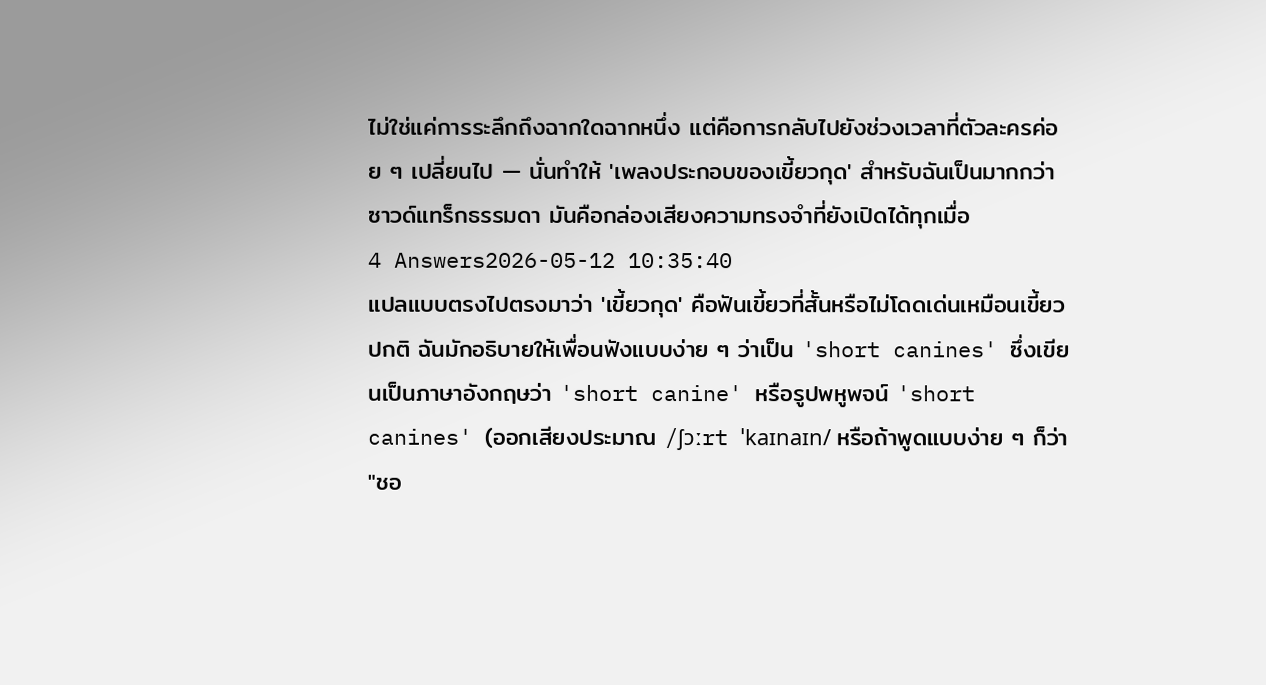ไม่ใช่แค่การระลึกถึงฉากใดฉากหนึ่ง แต่คือการกลับไปยังช่วงเวลาที่ตัวละครค่อย ๆ เปลี่ยนไป — นั่นทำให้ 'เพลงประกอบของเขี้ยวกุด' สำหรับฉันเป็นมากกว่าซาวด์แทร็กธรรมดา มันคือกล่องเสียงความทรงจำที่ยังเปิดได้ทุกเมื่อ
4 Answers2026-05-12 10:35:40
แปลแบบตรงไปตรงมาว่า 'เขี้ยวกุด' คือฟันเขี้ยวที่สั้นหรือไม่โดดเด่นเหมือนเขี้ยวปกติ ฉันมักอธิบายให้เพื่อนฟังแบบง่าย ๆ ว่าเป็น 'short canines' ซึ่งเขียนเป็นภาษาอังกฤษว่า 'short canine' หรือรูปพหูพจน์ 'short canines' (ออกเสียงประมาณ /ʃɔːrt ˈkaɪnaɪn/ หรือถ้าพูดแบบง่าย ๆ ก็ว่า "ชอ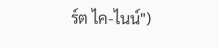ร์ต ไค-ไนน์")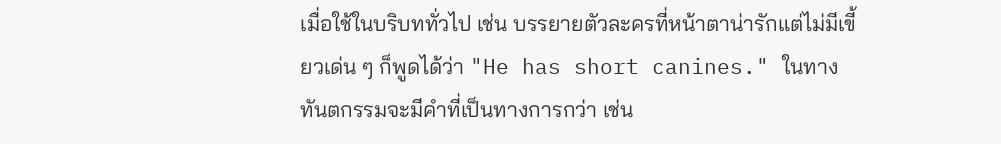เมื่อใช้ในบริบททั่วไป เช่น บรรยายตัวละครที่หน้าตาน่ารักแต่ไม่มีเขี้ยวเด่น ๆ ก็พูดได้ว่า "He has short canines." ในทางทันตกรรมจะมีคำที่เป็นทางการกว่า เช่น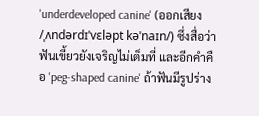'underdeveloped canine' (ออกเสียง /ˌʌndərdɪˈvɛləpt kəˈnaɪn/) ซึ่งสื่อว่าฟันเขี้ยวยังเจริญไม่เต็มที่ และอีกคำคือ 'peg-shaped canine' ถ้าฟันมีรูปร่าง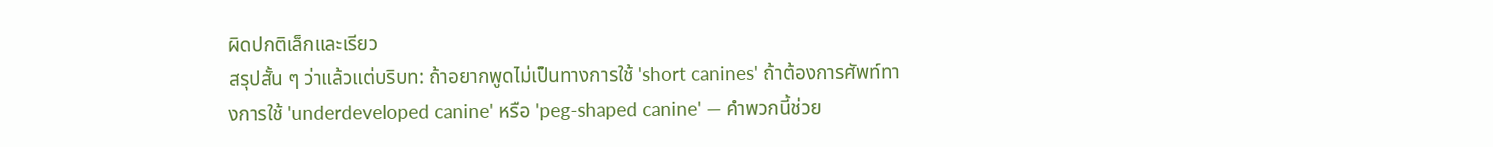ผิดปกติเล็กและเรียว
สรุปสั้น ๆ ว่าแล้วแต่บริบท: ถ้าอยากพูดไม่เป็นทางการใช้ 'short canines' ถ้าต้องการศัพท์ทางการใช้ 'underdeveloped canine' หรือ 'peg-shaped canine' — คำพวกนี้ช่วย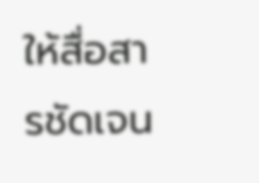ให้สื่อสารชัดเจน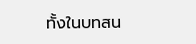ทั้งในบทสน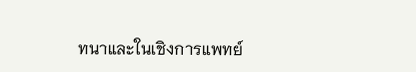ทนาและในเชิงการแพทย์